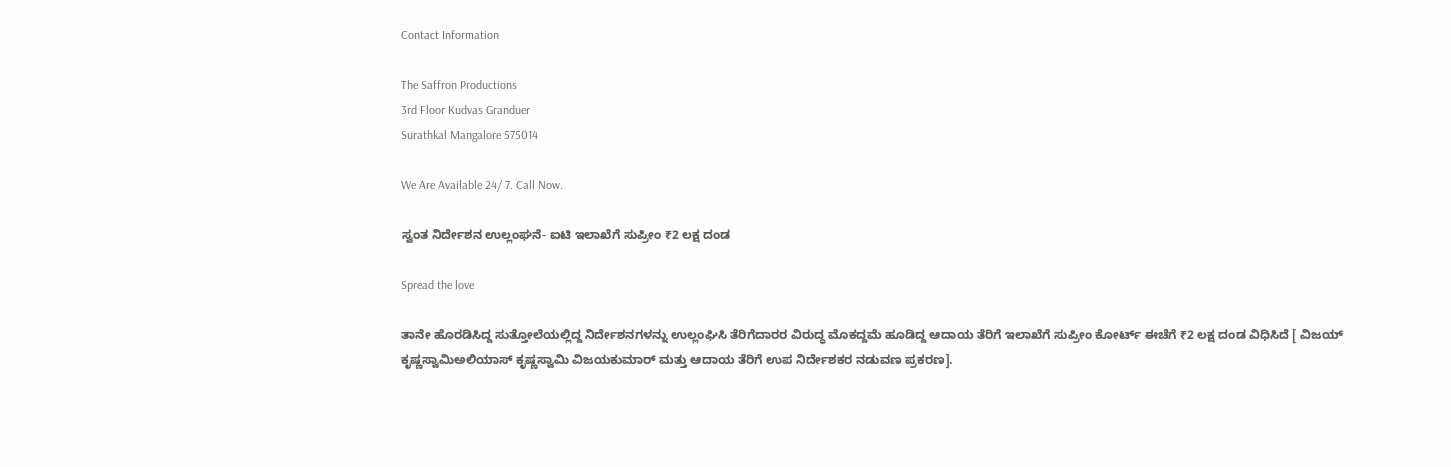Contact Information

The Saffron Productions
3rd Floor Kudvas Granduer
Surathkal Mangalore 575014

We Are Available 24/ 7. Call Now.

ಸ್ವಂತ ನಿರ್ದೇಶನ ಉಲ್ಲಂಘನೆ- ಐಟಿ ಇಲಾಖೆಗೆ ಸುಪ್ರೀಂ ₹2 ಲಕ್ಷ ದಂಡ

Spread the love

ತಾನೇ ಹೊರಡಿಸಿದ್ದ ಸುತ್ತೋಲೆಯಲ್ಲಿದ್ದ ನಿರ್ದೇಶನಗಳನ್ನು ಉಲ್ಲಂಘಿಸಿ ತೆರಿಗೆದಾರರ ವಿರುದ್ಧ ಮೊಕದ್ದಮೆ ಹೂಡಿದ್ದ ಆದಾಯ ತೆರಿಗೆ ಇಲಾಖೆಗೆ ಸುಪ್ರೀಂ ಕೋರ್ಟ್ ಈಚೆಗೆ ₹2 ಲಕ್ಷ ದಂಡ ವಿಧಿಸಿದೆ [ ವಿಜಯ್ ಕೃಷ್ಣಸ್ವಾಮಿಅಲಿಯಾಸ್‌ ಕೃಷ್ಣಸ್ವಾಮಿ ವಿಜಯಕುಮಾರ್ ಮತ್ತು ಆದಾಯ ತೆರಿಗೆ ಉಪ ನಿರ್ದೇಶಕರ ನಡುವಣ ಪ್ರಕರಣ].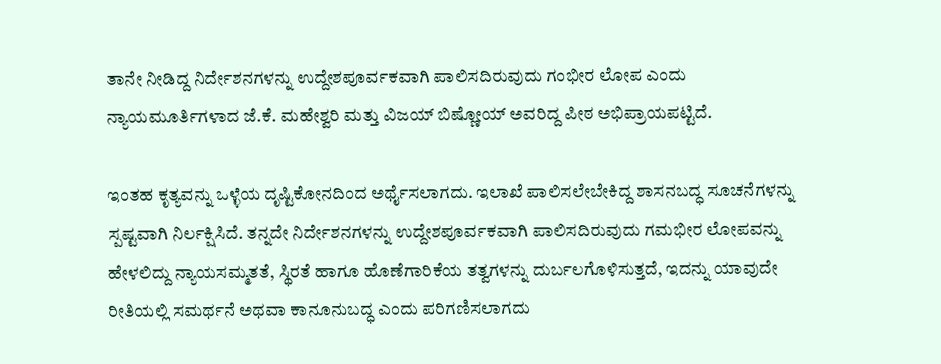ತಾನೇ ನೀಡಿದ್ದ ನಿರ್ದೇಶನಗಳನ್ನು ಉದ್ದೇಶಪೂರ್ವಕವಾಗಿ ಪಾಲಿಸದಿರುವುದು ಗಂಭೀರ ಲೋಪ ಎಂದು ನ್ಯಾಯಮೂರ್ತಿಗಳಾದ ಜೆ.ಕೆ. ಮಹೇಶ್ವರಿ ಮತ್ತು ವಿಜಯ್ ಬಿಷ್ಣೋಯ್ ಅವರಿದ್ದ ಪೀಠ ಅಭಿಪ್ರಾಯಪಟ್ಟಿದೆ.

ಇಂತಹ ಕೃತ್ಯವನ್ನು ಒಳ್ಳೆಯ ದೃಷ್ಟಿಕೋನದಿಂದ ಅರ್ಥೈಸಲಾಗದು. ಇಲಾಖೆ ಪಾಲಿಸಲೇಬೇಕಿದ್ದ ಶಾಸನಬದ್ಧ ಸೂಚನೆಗಳನ್ನು ಸ್ಪಷ್ಟವಾಗಿ ನಿರ್ಲಕ್ಷಿಸಿದೆ. ತನ್ನದೇ ನಿರ್ದೇಶನಗಳನ್ನು ಉದ್ದೇಶಪೂರ್ವಕವಾಗಿ ಪಾಲಿಸದಿರುವುದು ಗಮಭೀರ ಲೋಪವನ್ನು ಹೇಳಲಿದ್ದು ನ್ಯಾಯಸಮ್ಮತತೆ, ಸ್ಥಿರತೆ ಹಾಗೂ ಹೊಣೆಗಾರಿಕೆಯ ತತ್ವಗಳನ್ನು ದುರ್ಬಲಗೊಳಿಸುತ್ತದೆ, ಇದನ್ನು ಯಾವುದೇ ರೀತಿಯಲ್ಲಿ ಸಮರ್ಥನೆ ಅಥವಾ ಕಾನೂನುಬದ್ಧ ಎಂದು ಪರಿಗಣಿಸಲಾಗದು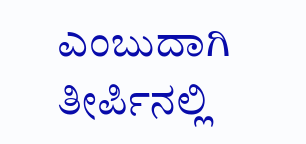ಎಂಬುದಾಗಿ ತೀರ್ಪಿನಲ್ಲಿ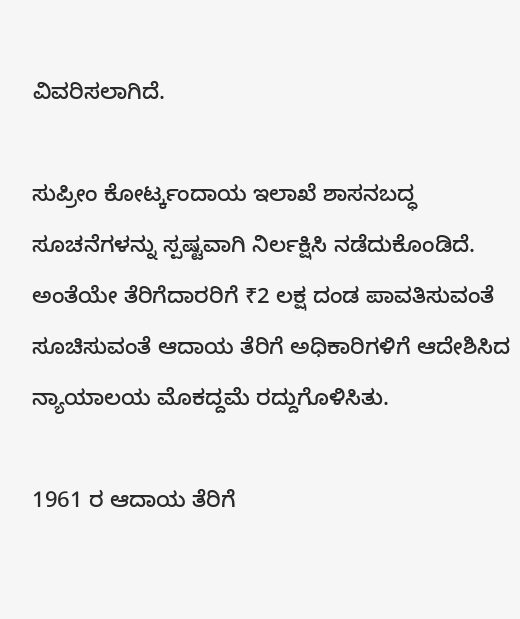ವಿವರಿಸಲಾಗಿದೆ.

ಸುಪ್ರೀಂ ಕೋರ್ಟ್ಕಂದಾಯ ಇಲಾಖೆ ಶಾಸನಬದ್ಧ ಸೂಚನೆಗಳನ್ನು ಸ್ಪಷ್ಟವಾಗಿ ನಿರ್ಲಕ್ಷಿಸಿ ನಡೆದುಕೊಂಡಿದೆ.
ಅಂತೆಯೇ ತೆರಿಗೆದಾರರಿಗೆ ₹2 ಲಕ್ಷ ದಂಡ ಪಾವತಿಸುವಂತೆ ಸೂಚಿಸುವಂತೆ ಆದಾಯ ತೆರಿಗೆ ಅಧಿಕಾರಿಗಳಿಗೆ ಆದೇಶಿಸಿದ ನ್ಯಾಯಾಲಯ ಮೊಕದ್ದಮೆ ರದ್ದುಗೊಳಿಸಿತು.

1961 ರ ಆದಾಯ ತೆರಿಗೆ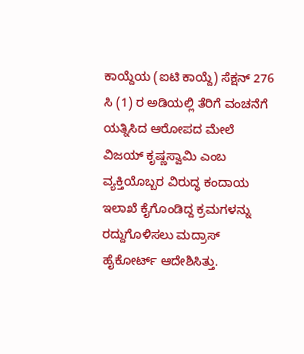ಕಾಯ್ದೆಯ (ಐಟಿ ಕಾಯ್ದೆ) ಸೆಕ್ಷನ್ 276 ಸಿ (1) ರ ಅಡಿಯಲ್ಲಿ ತೆರಿಗೆ ವಂಚನೆಗೆ ಯತ್ನಿಸಿದ ಆರೋಪದ ಮೇಲೆ ವಿಜಯ್ ಕೃಷ್ಣಸ್ವಾಮಿ ಎಂಬ ವ್ಯಕ್ತಿಯೊಬ್ಬರ ವಿರುದ್ಧ ಕಂದಾಯ ಇಲಾಖೆ ಕೈಗೊಂಡಿದ್ದ ಕ್ರಮಗಳನ್ನು ರದ್ದುಗೊಳಿಸಲು ಮದ್ರಾಸ್ ಹೈಕೋರ್ಟ್‌ ಆದೇಶಿಸಿತ್ತು.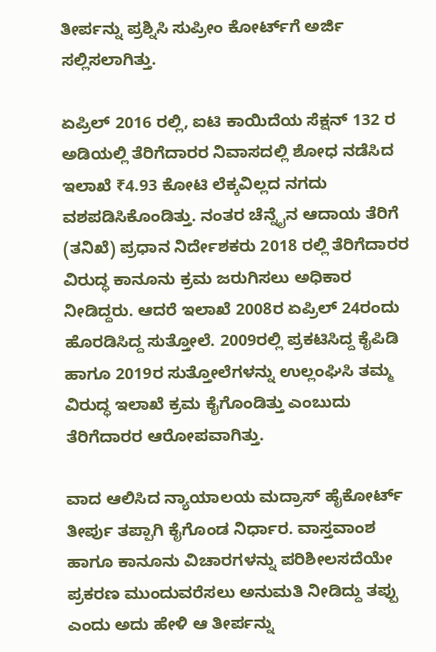ತೀರ್ಪನ್ನು ಪ್ರಶ್ನಿಸಿ ಸುಪ್ರೀಂ ಕೋರ್ಟ್‌ಗೆ ಅರ್ಜಿ ಸಲ್ಲಿಸಲಾಗಿತ್ತು.

ಏಪ್ರಿಲ್ 2016 ರಲ್ಲಿ, ಐಟಿ ಕಾಯಿದೆಯ ಸೆಕ್ಷನ್ 132 ರ ಅಡಿಯಲ್ಲಿ ತೆರಿಗೆದಾರರ ನಿವಾಸದಲ್ಲಿ ಶೋಧ ನಡೆಸಿದ ಇಲಾಖೆ ₹4.93 ಕೋಟಿ ಲೆಕ್ಕವಿಲ್ಲದ ನಗದು ವಶಪಡಿಸಿಕೊಂಡಿತ್ತು. ನಂತರ ಚೆನ್ನೈನ ಆದಾಯ ತೆರಿಗೆ (ತನಿಖೆ) ಪ್ರಧಾನ ನಿರ್ದೇಶಕರು 2018 ರಲ್ಲಿ ತೆರಿಗೆದಾರರ ವಿರುದ್ಧ ಕಾನೂನು ಕ್ರಮ ಜರುಗಿಸಲು ಅಧಿಕಾರ ನೀಡಿದ್ದರು. ಆದರೆ ಇಲಾಖೆ 2008ರ ಏಪ್ರಿಲ್ 24ರಂದು ಹೊರಡಿಸಿದ್ದ ಸುತ್ತೋಲೆ. 2009ರಲ್ಲಿ ಪ್ರಕಟಿಸಿದ್ದ ಕೈಪಿಡಿ ಹಾಗೂ 2019ರ ಸುತ್ತೋಲೆಗಳನ್ನು ಉಲ್ಲಂಘಿಸಿ ತಮ್ಮ ವಿರುದ್ಧ ಇಲಾಖೆ ಕ್ರಮ ಕೈಗೊಂಡಿತ್ತು ಎಂಬುದು ತೆರಿಗೆದಾರರ ಆರೋಪವಾಗಿತ್ತು.

ವಾದ ಆಲಿಸಿದ ನ್ಯಾಯಾಲಯ ಮದ್ರಾಸ್‌ ಹೈಕೋರ್ಟ್‌ ತೀರ್ಪು ತಪ್ಪಾಗಿ ಕೈಗೊಂಡ ನಿರ್ಧಾರ. ವಾಸ್ತವಾಂಶ ಹಾಗೂ ಕಾನೂನು ವಿಚಾರಗಳನ್ನು ಪರಿಶೀಲಸದೆಯೇ ಪ್ರಕರಣ ಮುಂದುವರೆಸಲು ಅನುಮತಿ ನೀಡಿದ್ದು ತಪ್ಪು ಎಂದು ಅದು ಹೇಳಿ ಆ ತೀರ್ಪನ್ನು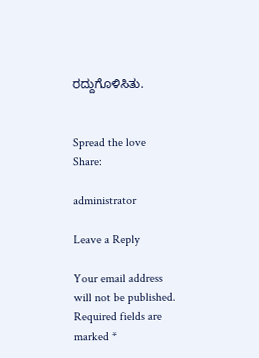ರದ್ದುಗೊಳಿಸಿತು.


Spread the love
Share:

administrator

Leave a Reply

Your email address will not be published. Required fields are marked *